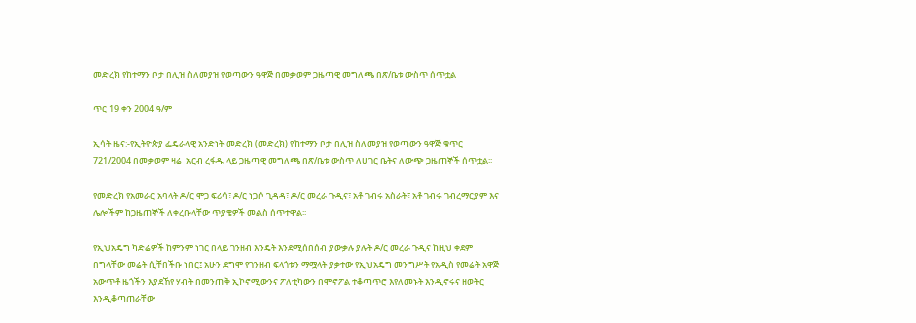መድረክ የከተማን ቦታ በሊዝ ስለመያዝ የወጣውን ዓዋጅ በመቃወም ጋዜጣዊ መግለጫ በጽ/ቤቱ ውስጥ ሰጥቷል

ጥር 19 ቀን 2004 ዓ/ም

ኢሳት ዜና:-የኢትዮጵያ ፌዴራላዊ አንድነት መድረክ (መድረክ) የከተማን ቦታ በሊዝ ስለመያዝ የወጣውን ዓዋጅ ቁጥር 721/2004 በመቃወም ዛሬ  አርብ ረፋዱ ላይ ጋዜጣዊ መግለጫ በጽ/ቤቱ ውስጥ ለሀገር ቤትና ለውጭ ጋዜጠኞች ሰጥቷል፡፡

የመድረክ የአመራር አባላት ዶ/ር ሞጋ ፍሪሳ፣ ዶ/ር ነጋሶ ጊዳዳ፣ ዶ/ር መረራ ጉዲና፣ አቶ ገብሩ አስራት፣ አቶ ገብሩ ገብረማርያም እና ሌሎችም ከጋዜጠኞች ለቀረቡላቸው ጥያቄዎች መልስ ሰጥተዋል፡፡

የኢህአዴግ ካድሬዎች ከምንም ነገር በላይ ገንዘብ እንዴት እንደሚሰበሰብ ያውቃሉ ያሉት ዶ/ር መረራ ጉዲና ከዚህ ቀደም በግላቸው መሬት ሲቸበችቡ ነበር፤ አሁን ደግሞ የገንዘብ ፍላጎቱን ማሟላት ያቃተው የኢህአዴግ መንግሥት የአዲስ የመሬት አዋጅ አውጥቶ ዜጎችን እያደኸየ ሃብት በመንጠቅ ኢኮኖሚውንና ፖለቲካውን በሞኖፖል ተቆጣጥሮ እየለመኑት እንዲኖሩና ዘወትር እንዲቆጣጠራቸው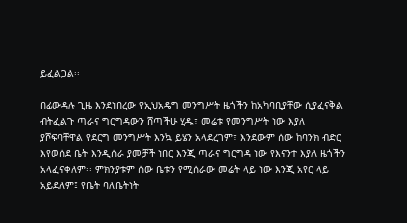ይፈልጋል፡፡

በፊውዳሉ ጊዜ እንደነበረው የኢህአዴግ መንግሥት ዜጎችን ከአካባቢያቸው ሲያፈናቅል ብትፈልጉ ጣራና ግርግዳውን ሸጣችሁ ሂዱ፣ መሬቱ የመንግሥት ነው እያለ ያሾፍባቸዋል የደርግ መንግሥት እንኳ ይሄን አላደረገም፣ እንደውም ሰው ከባንክ ብድር እየወሰደ ቤት እንዲሰራ ያመቻች ነበር እንጂ ጣራና ግርግዳ ነው የእናንተ እያለ ዜጎችን አላፈናቀለም፡፡ ምክንያቱም ሰው ቤቱን የሚሰራው መሬት ላይ ነው እንጂ አየር ላይ አይደለም፤ የቤት ባለቤትነት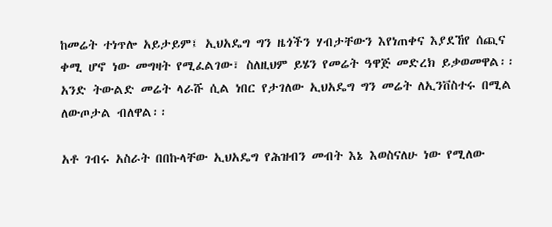ከመሬት ተነጥሎ አይታይም፤ ኢህአዴግ ግን ዜጎችን ሃብታቸውን እየነጠቀና እያደኸየ ሰጪና ቀሚ ሆኖ ነው መግዛት የሚፈልገው፣ ስለዚህም ይሄን የመሬት ዓዋጅ መድረክ ይቃወመዋል፡፡ አንድ ትውልድ መሬት ላራሹ ሲል ነበር የታገለው ኢህአዴግ ግን መሬት ለኢንቨስተሩ በሚል ለውጦታል ብለዋል፡፡

አቶ ገብሩ አስራት በበኩላቸው ኢህአዴግ የሕዝብን መብት እኔ እወስናለሁ ነው የሚለው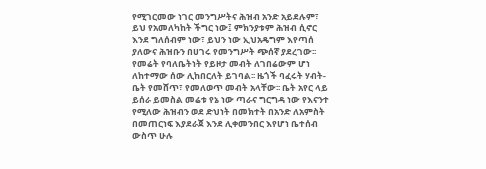የሚገርመው ነገር መንግሥትና ሕዝብ አንድ አይደሉም፣ ይህ የአመለካከት ችግር ነው፤ ምክንያቱም ሕዝብ ሲኖር እንደ ግለሰብም ነው፣ ይህን ነው ኢህአዴግም እየጣሰ ያለውና ሕዝቡን በሀገሩ የመንግሥት ጭሰኛ ያደረገው፡፡ የመሬት የባለቤትነት የይዞታ መብት ለገበሬውም ሆነ ለከተማው ሰው ሊከበርለት ይገባል፡፡ ዜጎች ባፈሩት ሃብት- ቤት የመሸጥ፣ የመለወጥ መብት አላቸው፡፡ ቤት አየር ላይ ይሰራ ይመስል መሬቱ የኔ ነው ጣራና ግርግዳ ነው የእናንተ የሚለው ሕዝብን ወደ ድህነት በመክተት በአንድ ለአምስት በመጠርነፍ እያደራጀ እንደ ሊቀመንበር እየሆነ ቤተሰብ ውስጥ ሁሉ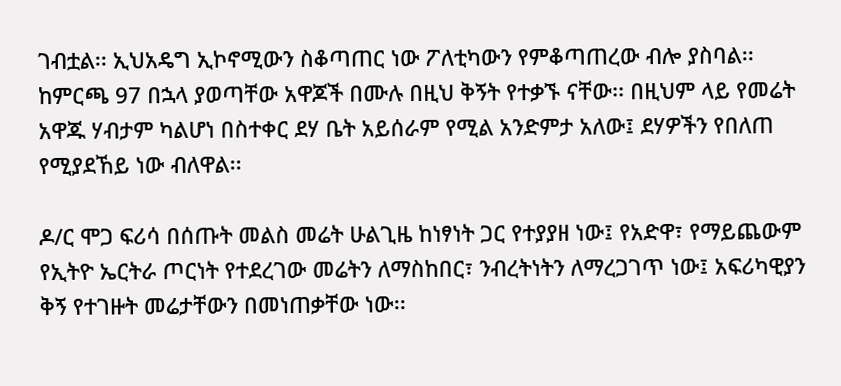ገብቷል፡፡ ኢህአዴግ ኢኮኖሚውን ስቆጣጠር ነው ፖለቲካውን የምቆጣጠረው ብሎ ያስባል፡፡ ከምርጫ 97 በኋላ ያወጣቸው አዋጆች በሙሉ በዚህ ቅኝት የተቃኙ ናቸው፡፡ በዚህም ላይ የመሬት አዋጁ ሃብታም ካልሆነ በስተቀር ደሃ ቤት አይሰራም የሚል አንድምታ አለው፤ ደሃዎችን የበለጠ የሚያደኸይ ነው ብለዋል፡፡

ዶ/ር ሞጋ ፍሪሳ በሰጡት መልስ መሬት ሁልጊዜ ከነፃነት ጋር የተያያዘ ነው፤ የአድዋ፣ የማይጨውም የኢትዮ ኤርትራ ጦርነት የተደረገው መሬትን ለማስከበር፣ ንብረትነትን ለማረጋገጥ ነው፤ አፍሪካዊያን ቅኝ የተገዙት መሬታቸውን በመነጠቃቸው ነው፡፡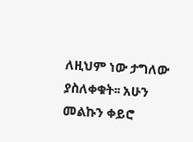ለዚህም ነው ታግለው ያስለቀቁት፡፡ አሁን መልኩን ቀይሮ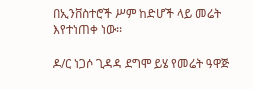በኢንቨስተሮች ሥም ከድሆች ላይ መሬት እየተነጠቀ ነው፡፡

ዶ/ር ነጋሶ ጊዳዳ ደግሞ ይሄ የመሬት ዓዋጅ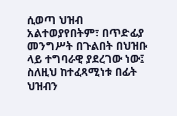ሲወጣ ህዝብ አልተወያየበትም፣ በጥድፊያ መንግሥት በጉልበት በህዝቡ ላይ ተግባራዊ ያደረገው ነው፤ ስለዚህ ከተፈጻሚነቱ በፊት ህዝብን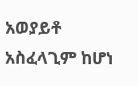አወያይቶ አስፈላጊም ከሆነ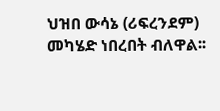ህዝበ ውሳኔ (ሪፍረንደም) መካሄድ ነበረበት ብለዋል፡፡